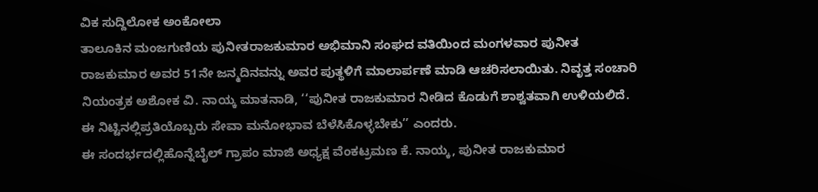ವಿಕ ಸುದ್ದಿಲೋಕ ಅಂಕೋಲಾ
ತಾಲೂಕಿನ ಮಂಜಗುಣಿಯ ಪುನೀತರಾಜಕುಮಾರ ಅಭಿಮಾನಿ ಸಂಘದ ವತಿಯಿಂದ ಮಂಗಳವಾರ ಪುನೀತ ರಾಜಕುಮಾರ ಅವರ 51ನೇ ಜನ್ಮದಿನವನ್ನು ಅವರ ಪುತ್ಥಳಿಗೆ ಮಾಲಾರ್ಪಣೆ ಮಾಡಿ ಆಚರಿಸಲಾಯಿತು. ನಿವೃತ್ತ ಸಂಚಾರಿ ನಿಯಂತ್ರಕ ಅಶೋಕ ವಿ. ನಾಯ್ಕ ಮಾತನಾಡಿ, ‘‘ಪುನೀತ ರಾಜಕುಮಾರ ನೀಡಿದ ಕೊಡುಗೆ ಶಾಶ್ವತವಾಗಿ ಉಳಿಯಲಿದೆ. ಈ ನಿಟ್ಟಿನಲ್ಲಿಪ್ರತಿಯೊಬ್ಬರು ಸೇವಾ ಮನೋಭಾವ ಬೆಳೆಸಿಕೊಳ್ಳಬೇಕು’’ ಎಂದರು.
ಈ ಸಂದರ್ಭದಲ್ಲಿಹೊನ್ನೆಬೈಲ್ ಗ್ರಾಪಂ ಮಾಜಿ ಅಧ್ಯಕ್ಷ ವೆಂಕಟ್ರಮಣ ಕೆ. ನಾಯ್ಕ, ಪುನೀತ ರಾಜಕುಮಾರ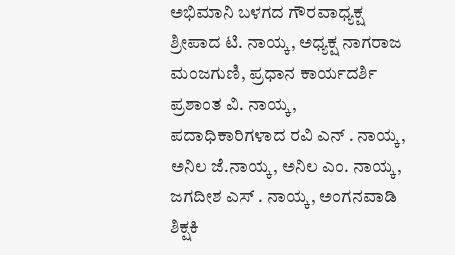ಅಭಿಮಾನಿ ಬಳಗದ ಗೌರವಾಧ್ಯಕ್ಷ ಶ್ರೀಪಾದ ಟಿ. ನಾಯ್ಕ, ಅಧ್ಯಕ್ಷ ನಾಗರಾಜ ಮಂಜಗುಣಿ, ಪ್ರಧಾನ ಕಾರ್ಯದರ್ಶಿ ಪ್ರಶಾಂತ ವಿ. ನಾಯ್ಕ, ಪದಾಧಿಕಾರಿಗಳಾದ ರವಿ ಎನ್ . ನಾಯ್ಕ, ಅನಿಲ ಜೆ.ನಾಯ್ಕ, ಅನಿಲ ಎಂ. ನಾಯ್ಕ, ಜಗದೀಶ ಎಸ್ . ನಾಯ್ಕ, ಅಂಗನವಾಡಿ ಶಿಕ್ಷಕಿ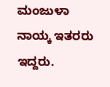ಮಂಜುಳಾ ನಾಯ್ಕ ಇತರರು ಇದ್ದರು.